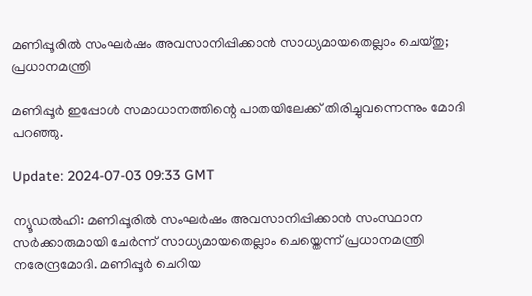മണിപ്പൂരിൽ സംഘര്‍ഷം അവസാനിപ്പിക്കാന്‍ സാധ്യമായതെല്ലാം ചെയ്തു; പ്രധാനമന്ത്രി

മണിപ്പൂർ ഇപ്പോൾ സമാധാനത്തിന്റെ പാതയിലേക്ക് തിരിച്ചുവന്നെന്നും മോദി പറഞ്ഞു.

Update: 2024-07-03 09:33 GMT

ന്യൂഡൽഹി: മണിപ്പൂരിൽ സംഘര്‍ഷം അവസാനിപ്പിക്കാന്‍ സംസ്ഥാന സർക്കാരുമായി ചേർന്ന് സാധ്യമായതെല്ലാം ചെയ്തെന്ന് പ്രധാനമന്ത്രി നരേന്ദ്രമോദി. മണിപ്പൂർ ചെറിയ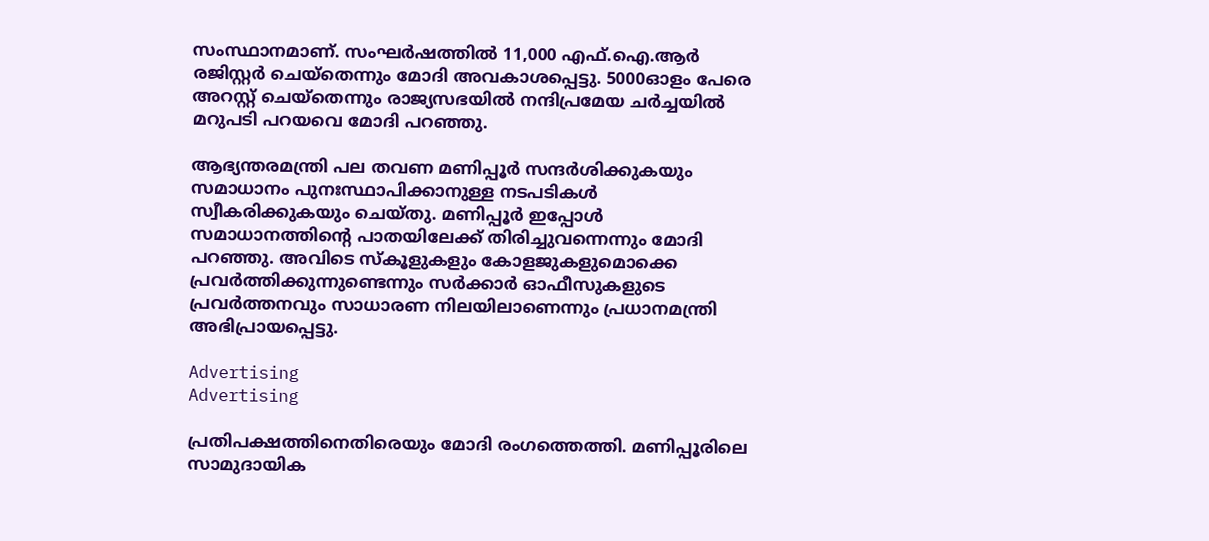സംസ്ഥാനമാണ്. സംഘർഷത്തിൽ 11,000 എഫ്.ഐ.ആര്‍ രജിസ്റ്റര്‍ ചെയ്തെന്നും മോദി അവകാശപ്പെട്ടു. 5000ഓളം പേരെ അറസ്റ്റ് ചെയ്തെന്നും രാജ്യസഭയിൽ നന്ദിപ്രമേയ ചർച്ചയിൽ മറുപടി പറയവെ മോദി പറഞ്ഞു.

ആഭ്യന്തരമന്ത്രി പല തവണ മണിപ്പൂർ സന്ദർശിക്കുകയും സമാധാനം പുനഃസ്ഥാപിക്കാനുള്ള നടപടികൾ സ്വീകരിക്കുകയും ചെയ്തു. മണിപ്പൂർ ഇപ്പോൾ സമാധാനത്തിന്റെ പാതയിലേക്ക് തിരിച്ചുവന്നെന്നും മോദി പറഞ്ഞു. അവിടെ സ്‌കൂളുകളും കോളജുകളുമൊക്കെ പ്രവർത്തിക്കുന്നുണ്ടെന്നും സർക്കാർ ഓഫീസുകളുടെ പ്രവർത്തനവും സാധാരണ നിലയിലാണെന്നും പ്രധാനമന്ത്രി അഭിപ്രായപ്പെട്ടു.

Advertising
Advertising

പ്രതിപക്ഷത്തിനെതിരെയും മോദി രംഗത്തെത്തി. മണിപ്പൂരിലെ സാമുദായിക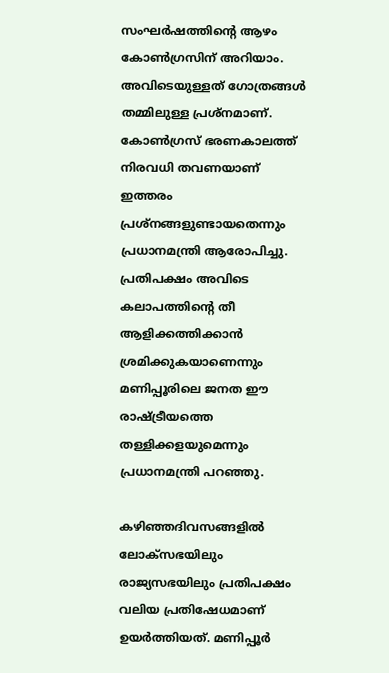സംഘർഷത്തിന്റെ ആഴം കോൺഗ്രസിന് അറിയാം. അവിടെയുള്ളത് ഗോത്രങ്ങൾ തമ്മിലുള്ള പ്രശ്നമാണ്. കോൺഗ്രസ് ഭരണകാലത്ത് നിരവധി തവണയാണ് ഇത്തരം പ്രശ്‌നങ്ങളുണ്ടായതെന്നും പ്രധാനമന്ത്രി ആരോപിച്ചു. പ്രതിപക്ഷം അവിടെ കലാപത്തിന്റെ തീ ആളിക്കത്തിക്കാൻ ശ്രമിക്കുകയാണെന്നും മണിപ്പൂരിലെ ജനത ഈ രാഷ്ട്രീയത്തെ തള്ളിക്കളയുമെന്നും പ്രധാനമന്ത്രി പറഞ്ഞു.

കഴിഞ്ഞദിവസങ്ങളിൽ ലോക്‌സഭയിലും രാജ്യസഭയിലും പ്രതിപക്ഷം വലിയ പ്രതിഷേധമാണ് ഉയർത്തിയത്. മണിപ്പൂർ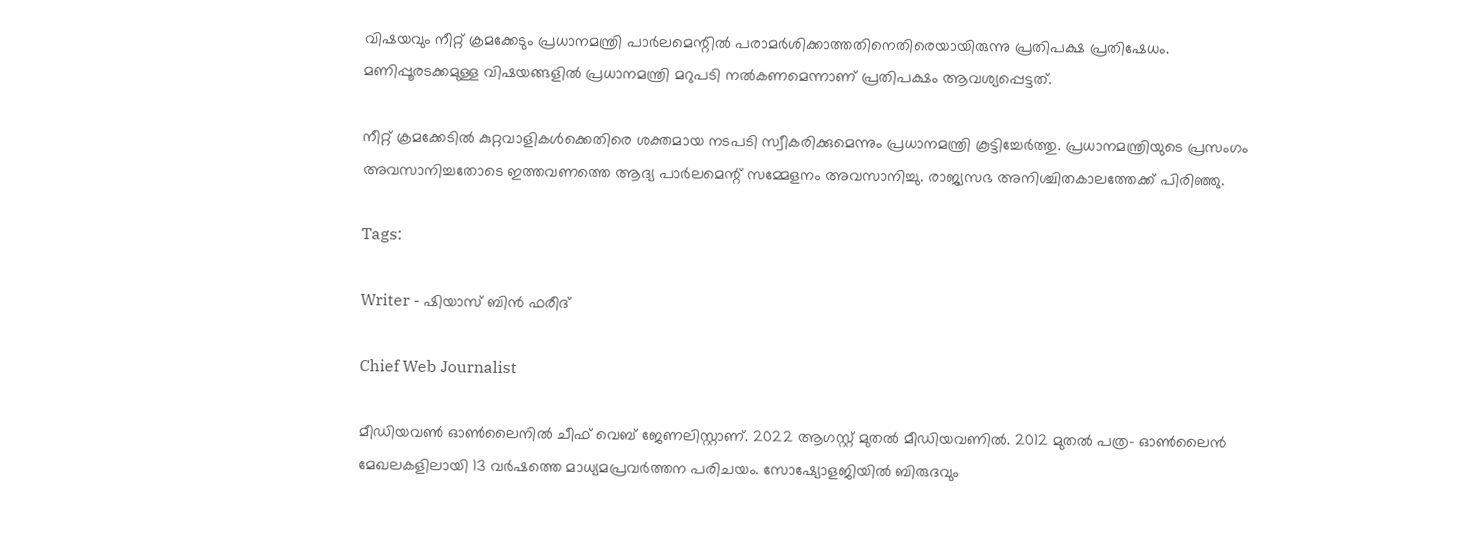വിഷയവും നീറ്റ് ക്രമക്കേടും പ്രധാനമന്ത്രി പാർലമെന്റിൽ പരാമർശിക്കാത്തതിനെതിരെയായിരുന്നു പ്രതിപക്ഷ പ്രതിഷേധം. മണിപ്പൂരടക്കമുള്ള വിഷയങ്ങളിൽ പ്രധാനമന്ത്രി മറുപടി നൽകണമെന്നാണ് പ്രതിപക്ഷം ആവശ്യപ്പെട്ടത്.

നീറ്റ് ക്രമക്കേടിൽ കുറ്റവാളികൾക്കെതിരെ ശക്തമായ നടപടി സ്വീകരിക്കുമെന്നും പ്രധാനമന്ത്രി കൂട്ടിച്ചേർത്തു. പ്രധാനമന്ത്രിയുടെ പ്രസംഗം അവസാനിച്ചതോടെ ഇത്തവണത്തെ ആദ്യ പാർലമെന്റ് സമ്മേളനം അവസാനിച്ചു. രാജ്യസഭ അനിശ്ചിതകാലത്തേക്ക് പിരിഞ്ഞു.

Tags:

Writer - ഷിയാസ് ബിന്‍ ഫരീദ്

Chief Web Journalist

മീഡിയവണ്‍ ഓണ്‍ലൈനില്‍ ചീഫ് വെബ് ജേണലിസ്റ്റാണ്. 2022 ആഗസ്റ്റ് മുതല്‍ മീഡിയവണില്‍. 2012 മുതല്‍ പത്ര- ഓണ്‍ലൈന്‍ മേഖലകളിലായി 13 വര്‍ഷത്തെ മാധ്യമപ്രവര്‍ത്തന പരിചയം. സോഷ്യോളജിയില്‍ ബിരുദവും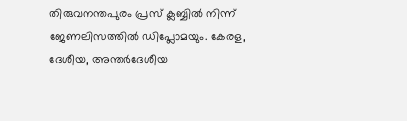തിരുവനന്തപുരം പ്രസ് ക്ലബ്ബില്‍ നിന്ന് ജേണലിസത്തില്‍ ഡിപ്ലോമയും. കേരള, ദേശീയ, അന്തര്‍ദേശീയ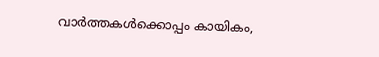വാര്‍ത്തകള്‍ക്കൊപ്പം കായികം,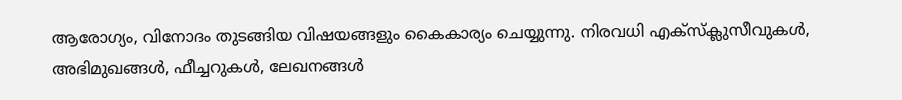ആരോഗ്യം, വിനോദം തുടങ്ങിയ വിഷയങ്ങളും കൈകാര്യം ചെയ്യുന്നു. നിരവധി എക്സ്ക്ലുസീവുകള്‍, അഭിമുഖങ്ങള്‍, ഫീച്ചറുകള്‍, ലേഖനങ്ങള്‍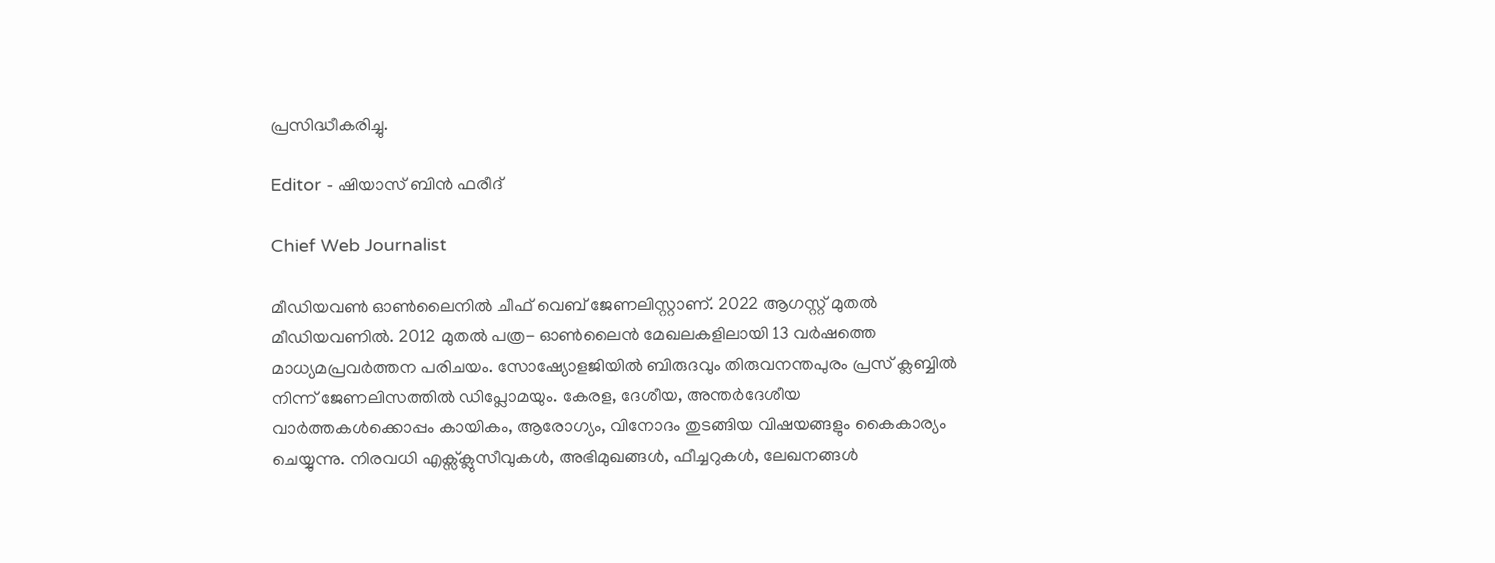പ്രസിദ്ധീകരിച്ചു.

Editor - ഷിയാസ് ബിന്‍ ഫരീദ്

Chief Web Journalist

മീഡിയവണ്‍ ഓണ്‍ലൈനില്‍ ചീഫ് വെബ് ജേണലിസ്റ്റാണ്. 2022 ആഗസ്റ്റ് മുതല്‍ മീഡിയവണില്‍. 2012 മുതല്‍ പത്ര- ഓണ്‍ലൈന്‍ മേഖലകളിലായി 13 വര്‍ഷത്തെ മാധ്യമപ്രവര്‍ത്തന പരിചയം. സോഷ്യോളജിയില്‍ ബിരുദവും തിരുവനന്തപുരം പ്രസ് ക്ലബ്ബില്‍ നിന്ന് ജേണലിസത്തില്‍ ഡിപ്ലോമയും. കേരള, ദേശീയ, അന്തര്‍ദേശീയ വാര്‍ത്തകള്‍ക്കൊപ്പം കായികം, ആരോഗ്യം, വിനോദം തുടങ്ങിയ വിഷയങ്ങളും കൈകാര്യം ചെയ്യുന്നു. നിരവധി എക്സ്ക്ലുസീവുകള്‍, അഭിമുഖങ്ങള്‍, ഫീച്ചറുകള്‍, ലേഖനങ്ങള്‍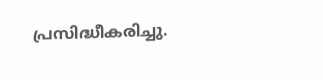പ്രസിദ്ധീകരിച്ചു.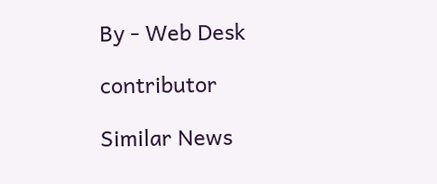By - Web Desk

contributor

Similar News